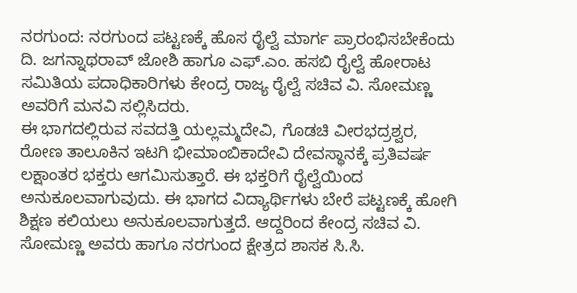ನರಗುಂದ: ನರಗುಂದ ಪಟ್ಟಣಕ್ಕೆ ಹೊಸ ರೈಲ್ವೆ ಮಾರ್ಗ ಪ್ರಾರಂಭಿಸಬೇಕೆಂದು ದಿ. ಜಗನ್ನಾಥರಾವ್ ಜೋಶಿ ಹಾಗೂ ಎಫ್.ಎಂ. ಹಸಬಿ ರೈಲ್ವೆ ಹೋರಾಟ ಸಮಿತಿಯ ಪದಾಧಿಕಾರಿಗಳು ಕೇಂದ್ರ ರಾಜ್ಯ ರೈಲ್ವೆ ಸಚಿವ ವಿ. ಸೋಮಣ್ಣ ಅವರಿಗೆ ಮನವಿ ಸಲ್ಲಿಸಿದರು.
ಈ ಭಾಗದಲ್ಲಿರುವ ಸವದತ್ತಿ ಯಲ್ಲಮ್ಮದೇವಿ, ಗೊಡಚಿ ವೀರಭದ್ರಶ್ವರ, ರೋಣ ತಾಲೂಕಿನ ಇಟಗಿ ಭೀಮಾಂಬಿಕಾದೇವಿ ದೇವಸ್ಥಾನಕ್ಕೆ ಪ್ರತಿವರ್ಷ ಲಕ್ಷಾಂತರ ಭಕ್ತರು ಆಗಮಿಸುತ್ತಾರೆ. ಈ ಭಕ್ತರಿಗೆ ರೈಲ್ವೆಯಿಂದ ಅನುಕೂಲವಾಗುವುದು. ಈ ಭಾಗದ ವಿದ್ಯಾರ್ಥಿಗಳು ಬೇರೆ ಪಟ್ಟಣಕ್ಕೆ ಹೋಗಿ ಶಿಕ್ಷಣ ಕಲಿಯಲು ಅನುಕೂಲವಾಗುತ್ತದೆ. ಆದ್ದರಿಂದ ಕೇಂದ್ರ ಸಚಿವ ವಿ. ಸೋಮಣ್ಣ ಅವರು ಹಾಗೂ ನರಗುಂದ ಕ್ಷೇತ್ರದ ಶಾಸಕ ಸಿ.ಸಿ.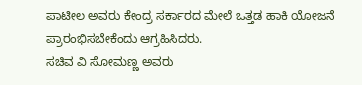ಪಾಟೀಲ ಅವರು ಕೇಂದ್ರ ಸರ್ಕಾರದ ಮೇಲೆ ಒತ್ತಡ ಹಾಕಿ ಯೋಜನೆ ಪ್ರಾರಂಭಿಸಬೇಕೆಂದು ಆಗ್ರಹಿಸಿದರು.
ಸಚಿವ ವಿ ಸೋಮಣ್ಣ ಅವರು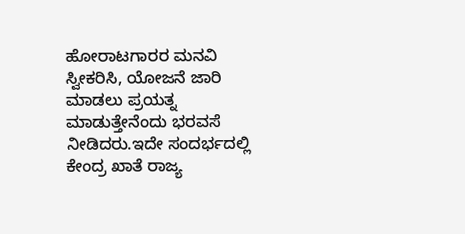ಹೋರಾಟಗಾರರ ಮನವಿ ಸ್ವೀಕರಿಸಿ, ಯೋಜನೆ ಜಾರಿ ಮಾಡಲು ಪ್ರಯತ್ನ ಮಾಡುತ್ತೇನೆಂದು ಭರವಸೆ ನೀಡಿದರು.ಇದೇ ಸಂದರ್ಭದಲ್ಲಿ ಕೇಂದ್ರ ಖಾತೆ ರಾಜ್ಯ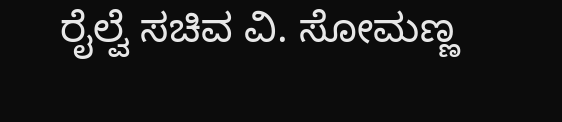ರೈಲ್ವೆ ಸಚಿವ ವಿ. ಸೋಮಣ್ಣ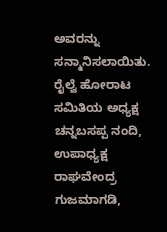ಅವರನ್ನು ಸನ್ಮಾನಿಸಲಾಯಿತು. ರೈಲ್ವೆ ಹೋರಾಟ ಸಮಿತಿಯ ಅಧ್ಯಕ್ಷ ಚನ್ನಬಸಪ್ಪ ನಂದಿ, ಉಪಾಧ್ಯಕ್ಷ ರಾಘವೇಂದ್ರ ಗುಜಮಾಗಡಿ,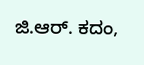ಜಿ.ಆರ್. ಕದಂ,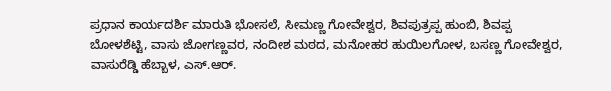ಪ್ರಧಾನ ಕಾರ್ಯದರ್ಶಿ ಮಾರುತಿ ಭೋಸಲೆ, ಸೀಮಣ್ಣ ಗೋವೇಶ್ವರ, ಶಿವಪುತ್ರಪ್ಪ ಹುಂಬಿ, ಶಿವಪ್ಪ ಬೋಳಶೆಟ್ಟಿ, ವಾಸು ಜೋಗಣ್ಣವರ, ನಂದೀಶ ಮಠದ, ಮನೋಹರ ಹುಯಿಲಗೋಳ, ಬಸಣ್ಣ ಗೋವೇಶ್ವರ, ವಾಸುರೆಡ್ಡಿ ಹೆಬ್ಬಾಳ, ಎಸ್.ಆರ್.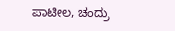ಪಾಟೀಲ, ಚಂದ್ರು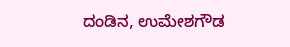ದಂಡಿನ, ಉಮೇಶಗೌಡ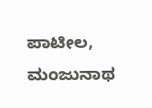ಪಾಟೀಲ, ಮಂಜುನಾಥ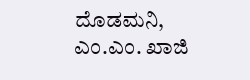ದೊಡಮನಿ, ಎಂ.ಎಂ. ಖಾಜಿ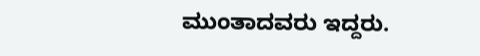ಮುಂತಾದವರು ಇದ್ದರು.